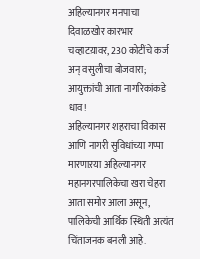अहिल्यानगर मनपाचा दिवाळखोर कारभार चव्हाटय़ावर, 230 कोटींचे कर्ज अन् वसुलीचा बोजवारा; आयुक्तांची आता नागरिकांकडे धाव!
अहिल्यानगर शहराचा विकास आणि नागरी सुविधांच्या गप्पा मारणाऱया अहिल्यानगर महानगरपालिकेचा खरा चेहरा आता समोर आला असून, पालिकेची आर्थिक स्थिती अत्यंत चिंताजनक बनली आहे.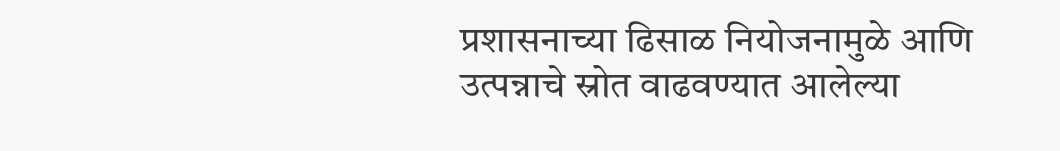प्रशासनाच्या ढिसाळ नियोजनामुळे आणि उत्पन्नाचे स्रोत वाढवण्यात आलेल्या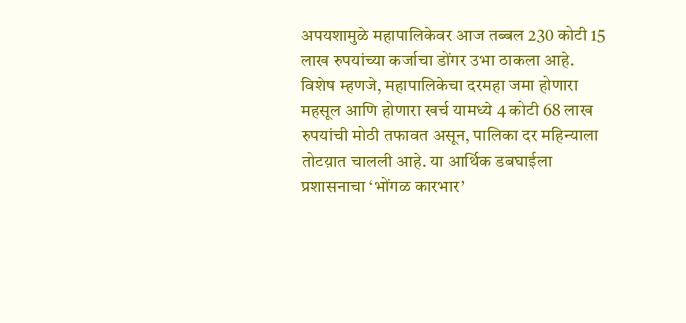अपयशामुळे महापालिकेवर आज तब्बल 230 कोटी 15 लाख रुपयांच्या कर्जाचा डोंगर उभा ठाकला आहे.
विशेष म्हणजे, महापालिकेचा दरमहा जमा होणारा महसूल आणि होणारा खर्च यामध्ये 4 कोटी 68 लाख रुपयांची मोठी तफावत असून, पालिका दर महिन्याला तोटय़ात चालली आहे. या आर्थिक डबघाईला प्रशासनाचा ‘भोंगळ कारभार’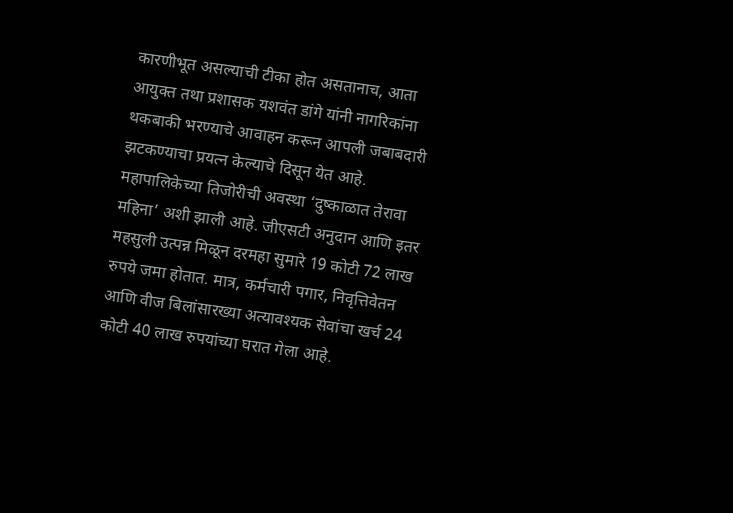कारणीभूत असल्याची टीका होत असतानाच, आता आयुक्त तथा प्रशासक यशवंत डांगे यांनी नागरिकांना थकबाकी भरण्याचे आवाहन करून आपली जबाबदारी झटकण्याचा प्रयत्न केल्याचे दिसून येत आहे.
महापालिकेच्या तिजोरीची अवस्था ‘दुष्काळात तेरावा महिना’ अशी झाली आहे. जीएसटी अनुदान आणि इतर महसुली उत्पन्न मिळून दरमहा सुमारे 19 कोटी 72 लाख रुपये जमा होतात. मात्र, कर्मचारी पगार, निवृत्तिवेतन आणि वीज बिलांसारख्या अत्यावश्यक सेवांचा खर्च 24 कोटी 40 लाख रुपयांच्या घरात गेला आहे.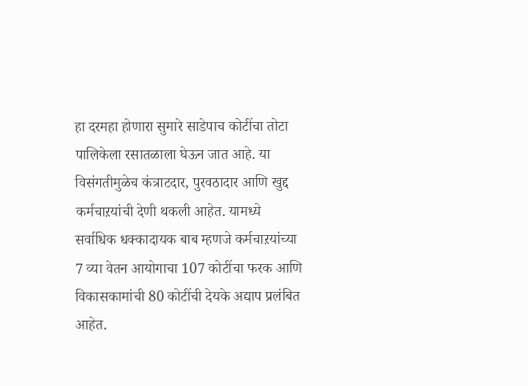हा दरमहा होणारा सुमारे साडेपाच कोटींचा तोटा पालिकेला रसातळाला घेऊन जात आहे. या विसंगतीमुळेच कंत्राटदार, पुरवठादार आणि खुद्द कर्मचाऱयांची देणी थकली आहेत. यामध्ये सर्वाधिक धक्कादायक बाब म्हणजे कर्मचाऱयांच्या 7 व्या वेतन आयोगाचा 107 कोटींचा फरक आणि विकासकामांची 80 कोटींची देयके अद्याप प्रलंबित आहेत.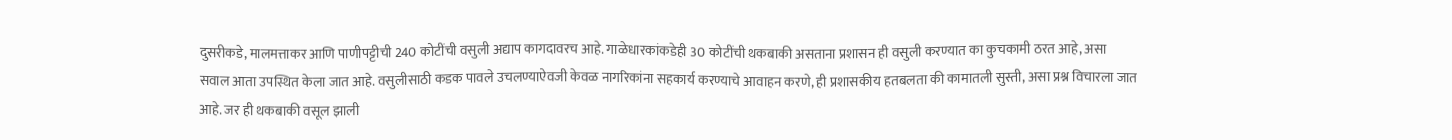दुसरीकडे, मालमत्ताकर आणि पाणीपट्टीची 240 कोटींची वसुली अद्याप कागदावरच आहे. गाळेधारकांकडेही 30 कोटींची थकबाकी असताना प्रशासन ही वसुली करण्यात का कुचकामी ठरत आहे, असा सवाल आता उपस्थित केला जात आहे. वसुलीसाठी कडक पावले उचलण्याऐवजी केवळ नागरिकांना सहकार्य करण्याचे आवाहन करणे, ही प्रशासकीय हतबलता की कामातली सुस्ती, असा प्रश्न विचारला जात आहे. जर ही थकबाकी वसूल झाली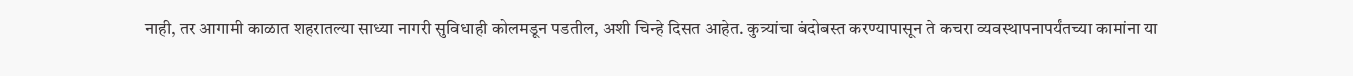नाही, तर आगामी काळात शहरातल्या साध्या नागरी सुविधाही कोलमडून पडतील, अशी चिन्हे दिसत आहेत. कुत्र्यांचा बंदोबस्त करण्यापासून ते कचरा व्यवस्थापनापर्यंतच्या कामांना या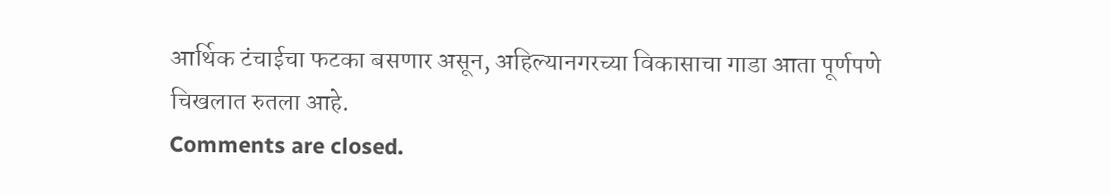आर्थिक टंचाईचा फटका बसणार असून, अहिल्यानगरच्या विकासाचा गाडा आता पूर्णपणे चिखलात रुतला आहे.
Comments are closed.